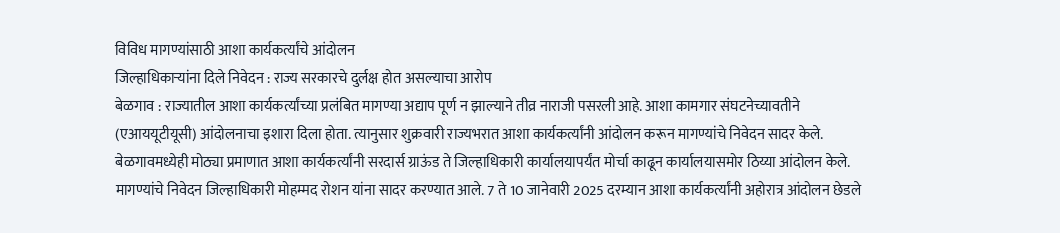विविध मागण्यांसाठी आशा कार्यकर्त्यांचे आंदोलन
जिल्हाधिकाऱ्यांना दिले निवेदन : राज्य सरकारचे दुर्लक्ष होत असल्याचा आरोप
बेळगाव : राज्यातील आशा कार्यकर्त्यांच्या प्रलंबित मागण्या अद्याप पूर्ण न झाल्याने तीव्र नाराजी पसरली आहे. आशा कामगार संघटनेच्यावतीने (एआययूटीयूसी) आंदोलनाचा इशारा दिला होता. त्यानुसार शुक्रवारी राज्यभरात आशा कार्यकर्त्यांनी आंदोलन करून मागण्यांचे निवेदन सादर केले. बेळगावमध्येही मोठ्या प्रमाणात आशा कार्यकर्त्यांनी सरदार्स ग्राऊंड ते जिल्हाधिकारी कार्यालयापर्यंत मोर्चा काढून कार्यालयासमोर ठिय्या आंदोलन केले.
मागण्यांचे निवेदन जिल्हाधिकारी मोहम्मद रोशन यांना सादर करण्यात आले. 7 ते 10 जानेवारी 2025 दरम्यान आशा कार्यकर्त्यांनी अहोरात्र आंदोलन छेडले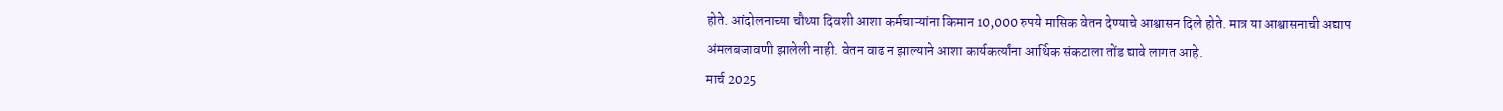होते. आंदोलनाच्या चौथ्या दिवशी आशा कर्मचाऱ्यांना किमान 10,000 रुपये मासिक वेतन देण्याचे आश्वासन दिले होते. मात्र या आश्वासनाची अद्याप अंमलबजावणी झालेली नाही. वेतन वाढ न झाल्याने आशा कार्यकर्त्यांना आर्थिक संकटाला तोंड द्यावे लागत आहे.
मार्च 2025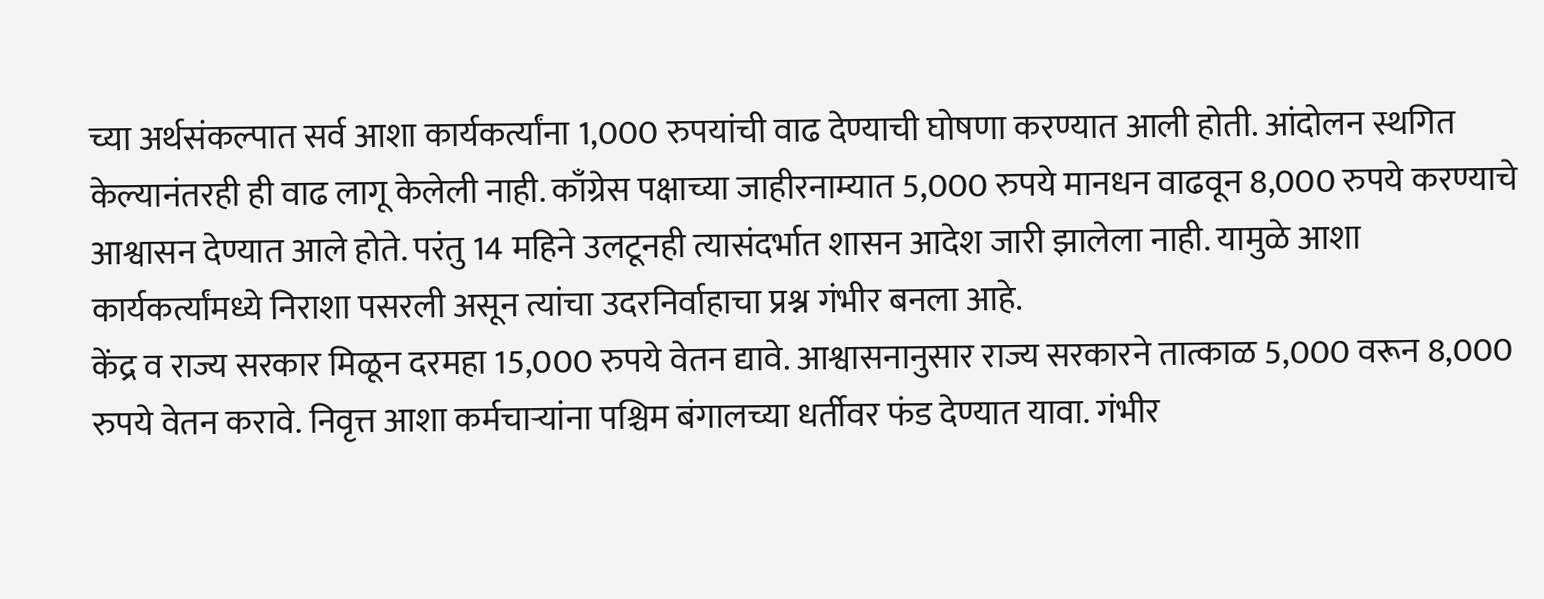च्या अर्थसंकल्पात सर्व आशा कार्यकर्त्यांना 1,000 रुपयांची वाढ देण्याची घोषणा करण्यात आली होती. आंदोलन स्थगित केल्यानंतरही ही वाढ लागू केलेली नाही. काँग्रेस पक्षाच्या जाहीरनाम्यात 5,000 रुपये मानधन वाढवून 8,000 रुपये करण्याचे आश्वासन देण्यात आले होते. परंतु 14 महिने उलटूनही त्यासंदर्भात शासन आदेश जारी झालेला नाही. यामुळे आशा कार्यकर्त्यांमध्ये निराशा पसरली असून त्यांचा उदरनिर्वाहाचा प्रश्न गंभीर बनला आहे.
केंद्र व राज्य सरकार मिळून दरमहा 15,000 रुपये वेतन द्यावे. आश्वासनानुसार राज्य सरकारने तात्काळ 5,000 वरून 8,000 रुपये वेतन करावे. निवृत्त आशा कर्मचाऱ्यांना पश्चिम बंगालच्या धर्तीवर फंड देण्यात यावा. गंभीर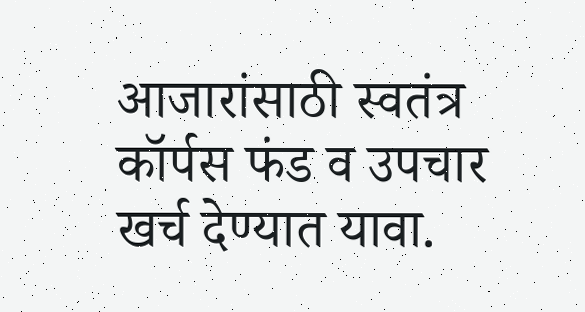आजारांसाठी स्वतंत्र कॉर्पस फंड व उपचार खर्च देण्यात यावा.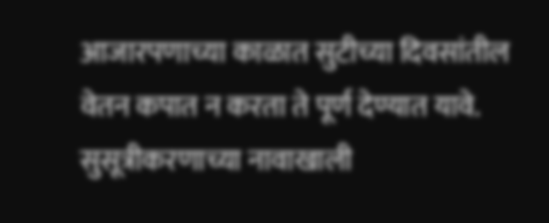आजारपणाच्या काळात सुटीच्या दिवसांतील वेतन कपात न करता ते पूर्ण देण्यात यावे. सुसूत्रीकरणाच्या नावाखाली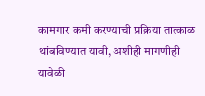कामगार कमी करण्याची प्रक्रिया तात्काळ थांबविण्यात यावी, अशीही मागणीही यावेळी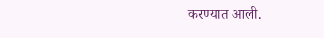करण्यात आली.